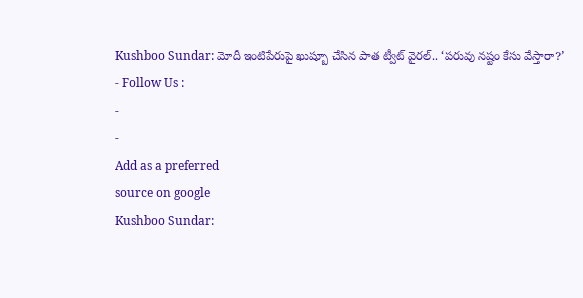Kushboo Sundar: మోదీ ఇంటిపేరుపై ఖుష్బూ చేసిన పాత ట్వీట్ వైరల్.. ‘పరువు నష్టం కేసు వేస్తారా?’
- Follow Us :
-
-
Add as a preferred
source on google
Kushboo Sundar: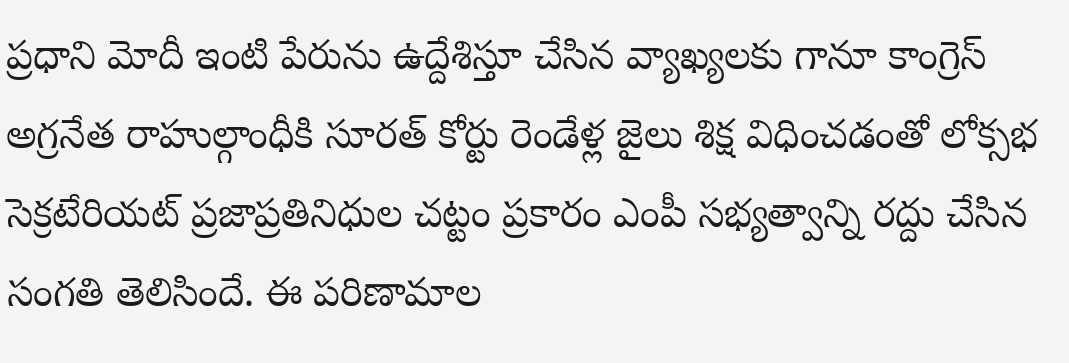ప్రధాని మోదీ ఇంటి పేరును ఉద్దేశిస్తూ చేసిన వ్యాఖ్యలకు గానూ కాంగ్రెస్ అగ్రనేత రాహుల్గాంధీకి సూరత్ కోర్టు రెండేళ్ల జైలు శిక్ష విధించడంతో లోక్సభ సెక్రటేరియట్ ప్రజాప్రతినిధుల చట్టం ప్రకారం ఎంపీ సభ్యత్వాన్ని రద్దు చేసిన సంగతి తెలిసిందే. ఈ పరిణామాల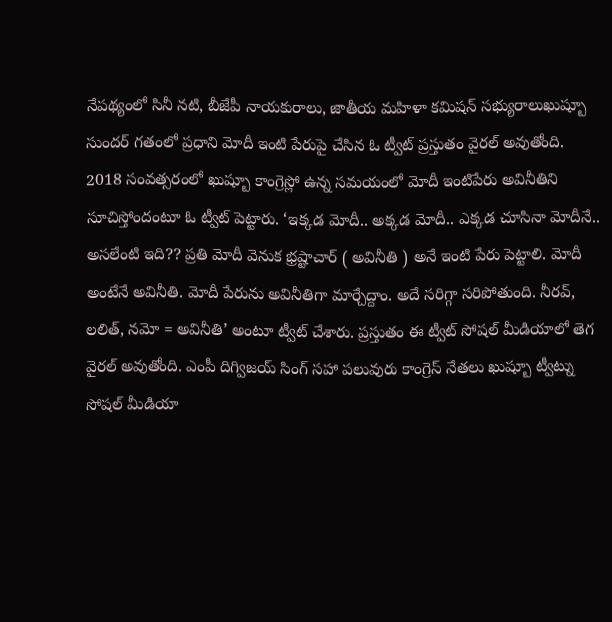నేపథ్యంలో సినీ నటి, బీజేపీ నాయకురాలు, జాతీయ మహిళా కమిషన్ సభ్యురాలుఖుష్బూ సుందర్ గతంలో ప్రధాని మోదీ ఇంటి పేరుపై చేసిన ఓ ట్వీట్ ప్రస్తుతం వైరల్ అవుతోంది.
2018 సంవత్సరంలో ఖుష్బూ కాంగ్రెస్లో ఉన్న సమయంలో మోదీ ఇంటిపేరు అవినీతిని సూచిస్తోందంటూ ఓ ట్వీట్ పెట్టారు. ‘ఇక్కడ మోదీ.. అక్కడ మోదీ.. ఎక్కడ చూసినా మోదీనే.. అసలేంటి ఇది?? ప్రతి మోదీ వెనుక భ్రష్టాచార్ ( అవినీతి ) అనే ఇంటి పేరు పెట్టాలి. మోదీ అంటేనే అవినీతి. మోదీ పేరును అవినీతిగా మార్చేద్దాం. అదే సరిగ్గా సరిపోతుంది. నీరవ్, లలిత్, నమో = అవినీతి’ అంటూ ట్వీట్ చేశారు. ప్రస్తుతం ఈ ట్వీట్ సోషల్ మీడియాలో తెగ వైరల్ అవుతోంది. ఎంపీ దిగ్విజయ్ సింగ్ సహా పలువురు కాంగ్రెస్ నేతలు ఖుష్బూ ట్వీట్ను సోషల్ మీడియా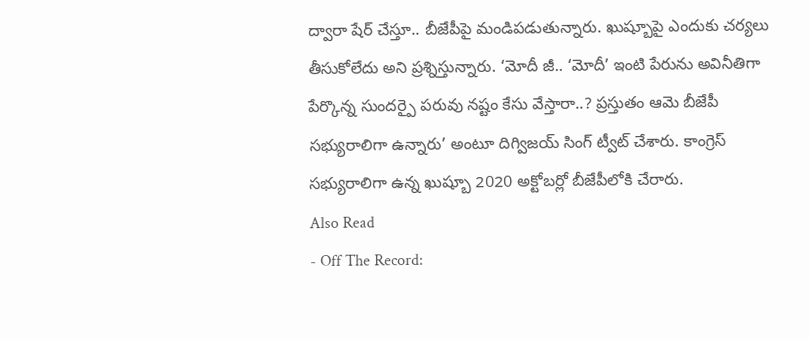ద్వారా షేర్ చేస్తూ.. బీజేపీపై మండిపడుతున్నారు. ఖుష్బూపై ఎందుకు చర్యలు తీసుకోలేదు అని ప్రశ్నిస్తున్నారు. ‘మోదీ జీ.. ‘మోదీ’ ఇంటి పేరును అవినీతిగా పేర్కొన్న సుందర్పై పరువు నష్టం కేసు వేస్తారా..? ప్రస్తుతం ఆమె బీజేపీ సభ్యురాలిగా ఉన్నారు’ అంటూ దిగ్విజయ్ సింగ్ ట్వీట్ చేశారు. కాంగ్రెస్ సభ్యురాలిగా ఉన్న ఖుష్బూ 2020 అక్టోబర్లో బీజేపీలోకి చేరారు.
Also Read
- Off The Record: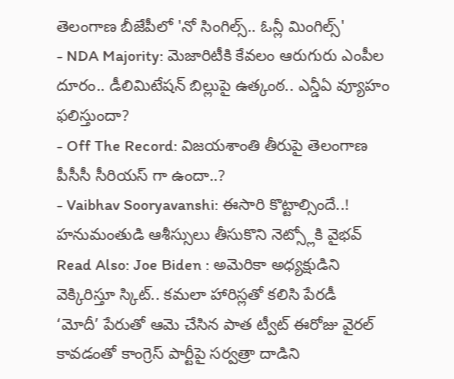తెలంగాణ బీజేపీలో 'నో సింగిల్స్.. ఓన్లీ మింగిల్స్'
- NDA Majority: మెజారిటీకి కేవలం ఆరుగురు ఎంపీల దూరం.. డీలిమిటేషన్ బిల్లుపై ఉత్కంఠ.. ఎన్డీఏ వ్యూహం ఫలిస్తుందా?
- Off The Record: విజయశాంతి తీరుపై తెలంగాణ పీసీసీ సీరియస్ గా ఉందా..?
- Vaibhav Sooryavanshi: ఈసారి కొట్టాల్సిందే..! హనుమంతుడి ఆశీస్సులు తీసుకొని నెట్స్లోకి వైభవ్
Read Also: Joe Biden : అమెరికా అధ్యక్షుడిని వెక్కిరిస్తూ స్కిట్.. కమలా హారిస్లతో కలిసి పేరడీ
‘మోదీ’ పేరుతో ఆమె చేసిన పాత ట్వీట్ ఈరోజు వైరల్ కావడంతో కాంగ్రెస్ పార్టీపై సర్వత్రా దాడిని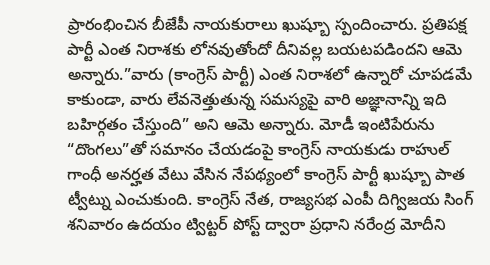ప్రారంభించిన బీజేపీ నాయకురాలు ఖుష్బూ స్పందించారు. ప్రతిపక్ష పార్టీ ఎంత నిరాశకు లోనవుతోందో దీనివల్ల బయటపడిందని ఆమె అన్నారు.”వారు (కాంగ్రెస్ పార్టీ) ఎంత నిరాశలో ఉన్నారో చూపడమే కాకుండా, వారు లేవనెత్తుతున్న సమస్యపై వారి అజ్ఞానాన్ని ఇది బహిర్గతం చేస్తుంది” అని ఆమె అన్నారు. మోడీ ఇంటిపేరును “దొంగలు”తో సమానం చేయడంపై కాంగ్రెస్ నాయకుడు రాహుల్ గాంధీ అనర్హత వేటు వేసిన నేపథ్యంలో కాంగ్రెస్ పార్టీ ఖుష్బూ పాత ట్వీట్ను ఎంచుకుంది. కాంగ్రెస్ నేత, రాజ్యసభ ఎంపీ దిగ్విజయ సింగ్ శనివారం ఉదయం ట్విట్టర్ పోస్ట్ ద్వారా ప్రధాని నరేంద్ర మోదీని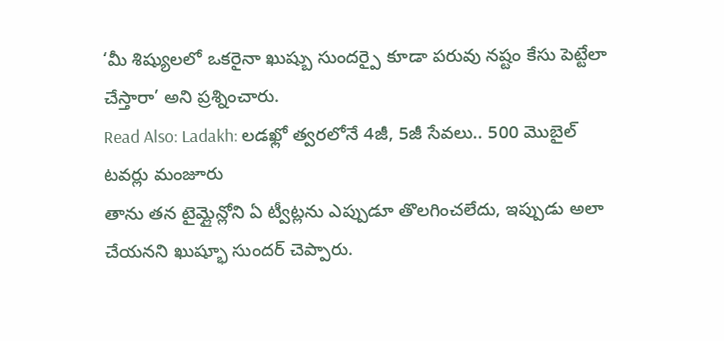‘మీ శిష్యులలో ఒకరైనా ఖుష్బు సుందర్పై కూడా పరువు నష్టం కేసు పెట్టేలా చేస్తారా’ అని ప్రశ్నించారు.
Read Also: Ladakh: లడఖ్లో త్వరలోనే 4జీ, 5జీ సేవలు.. 500 మొబైల్ టవర్లు మంజూరు
తాను తన టైమ్లైన్లోని ఏ ట్వీట్లను ఎప్పుడూ తొలగించలేదు, ఇప్పుడు అలా చేయనని ఖుష్భూ సుందర్ చెప్పారు.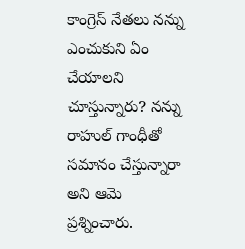కాంగ్రెస్ నేతలు నన్ను ఎంచుకుని ఏం చేయాలని చూస్తున్నారు? నన్ను రాహుల్ గాంధీతో సమానం చేస్తున్నారా అని ఆమె ప్రశ్నించారు.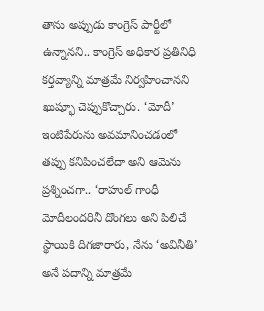తాను అప్పుడు కాంగ్రెస్ పార్టీలో ఉన్నానని.. కాంగ్రెస్ అధికార ప్రతినిధి కర్తవ్యాన్ని మాత్రమే నిర్వహించానని ఖుష్భూ చెప్పుకొచ్చారు. ‘మోదీ’ ఇంటిపేరును అవమానించడంలో తప్పు కనిపించలేదా అని ఆమెను ప్రశ్నించగా.. ‘రాహుల్ గాంధీ మోదీలందరినీ దొంగలు అని పిలిచే స్థాయికి దిగజారారు, నేను ‘అవినీతి’ అనే పదాన్ని మాత్రమే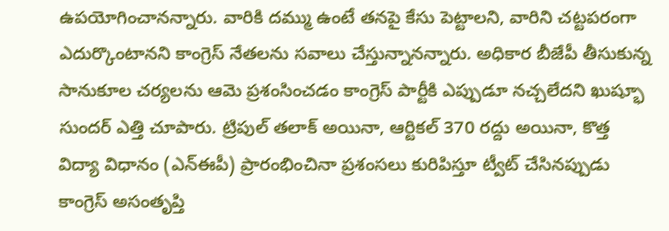ఉపయోగించానన్నారు. వారికి దమ్ము ఉంటే తనపై కేసు పెట్టాలని, వారిని చట్టపరంగా ఎదుర్కొంటానని కాంగ్రెస్ నేతలను సవాలు చేస్తున్నానన్నారు. అధికార బీజేపీ తీసుకున్న సానుకూల చర్యలను ఆమె ప్రశంసించడం కాంగ్రెస్ పార్టీకి ఎప్పుడూ నచ్చలేదని ఖుష్భూ సుందర్ ఎత్తి చూపారు. ట్రిపుల్ తలాక్ అయినా, ఆర్టికల్ 370 రద్దు అయినా, కొత్త విద్యా విధానం (ఎన్ఈపీ) ప్రారంభించినా ప్రశంసలు కురిపిస్తూ ట్వీట్ చేసినప్పుడు కాంగ్రెస్ అసంతృప్తి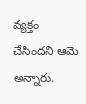వ్యక్తం చేసిందని ఆమె అన్నారు.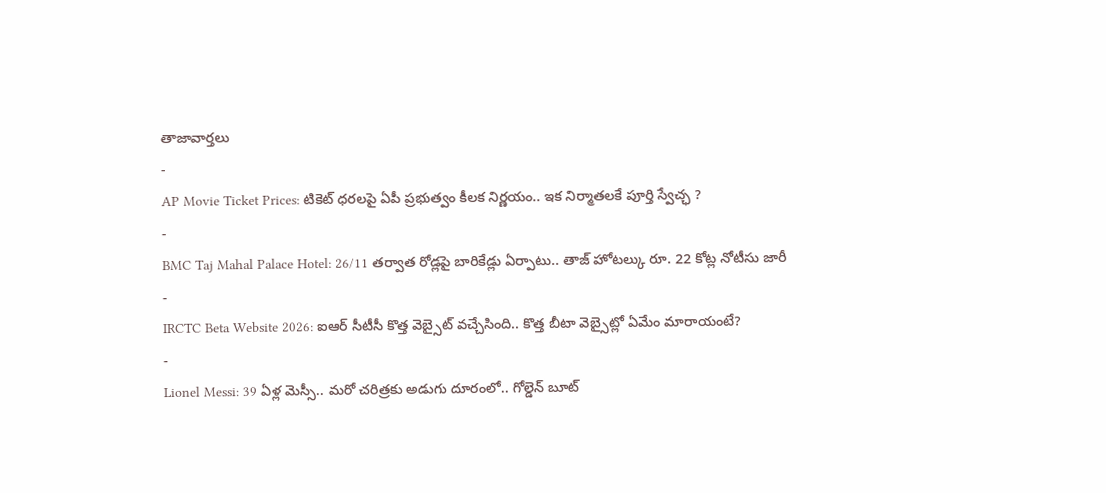తాజావార్తలు
-
AP Movie Ticket Prices: టికెట్ ధరలపై ఏపీ ప్రభుత్వం కీలక నిర్ణయం.. ఇక నిర్మాతలకే పూర్తి స్వేచ్ఛ ?
-
BMC Taj Mahal Palace Hotel: 26/11 తర్వాత రోడ్లపై బారికేడ్లు ఏర్పాటు.. తాజ్ హోటల్కు రూ. 22 కోట్ల నోటీసు జారీ
-
IRCTC Beta Website 2026: ఐఆర్ సీటీసీ కొత్త వెబ్సైట్ వచ్చేసింది.. కొత్త బీటా వెబ్సైట్లో ఏమేం మారాయంటే?
-
Lionel Messi: 39 ఏళ్ల మెస్సీ.. మరో చరిత్రకు అడుగు దూరంలో.. గోల్డెన్ బూట్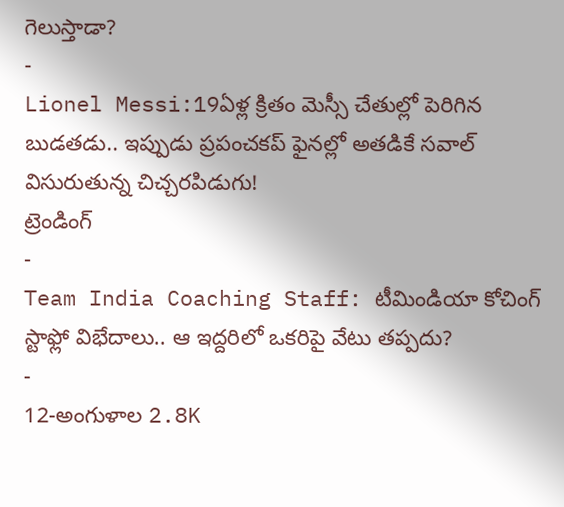గెలుస్తాడా?
-
Lionel Messi:19ఏళ్ల క్రితం మెస్సీ చేతుల్లో పెరిగిన బుడతడు.. ఇప్పుడు ప్రపంచకప్ ఫైనల్లో అతడికే సవాల్ విసురుతున్న చిచ్చరపిడుగు!
ట్రెండింగ్
-
Team India Coaching Staff: టీమిండియా కోచింగ్ స్టాఫ్లో విభేదాలు.. ఆ ఇద్దరిలో ఒకరిపై వేటు తప్పదు?
-
12-అంగుళాల 2.8K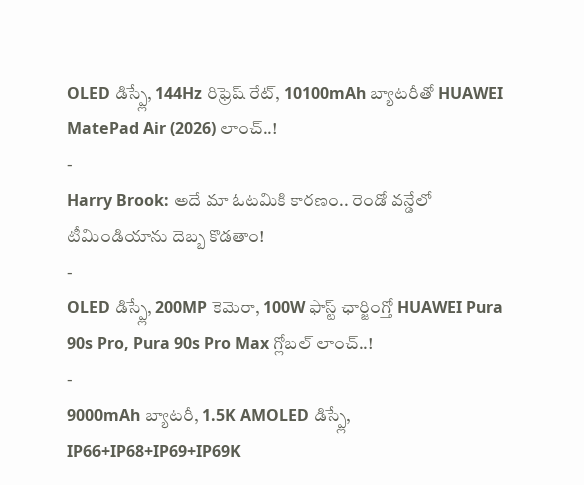OLED డిస్ప్లే, 144Hz రిఫ్రెష్ రేట్, 10100mAh బ్యాటరీతో HUAWEI MatePad Air (2026) లాంచ్..!
-
Harry Brook: అదే మా ఓటమికి కారణం.. రెండో వన్డేలో టీమిండియాను దెబ్బ కొడతాం!
-
OLED డిస్ప్లే, 200MP కెమెరా, 100W ఫాస్ట్ ఛార్జింగ్తో HUAWEI Pura 90s Pro, Pura 90s Pro Max గ్లోబల్ లాంచ్..!
-
9000mAh బ్యాటరీ, 1.5K AMOLED డిస్ప్లే, IP66+IP68+IP69+IP69K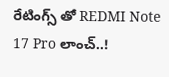రేటింగ్స్ తో REDMI Note 17 Pro లాంచ్..!